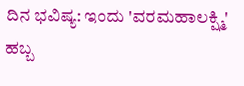ದಿನ ಭವಿಷ್ಯ: ಇಂದು 'ವರಮಹಾಲಕ್ಷ್ಮಿ' ಹಬ್ಬ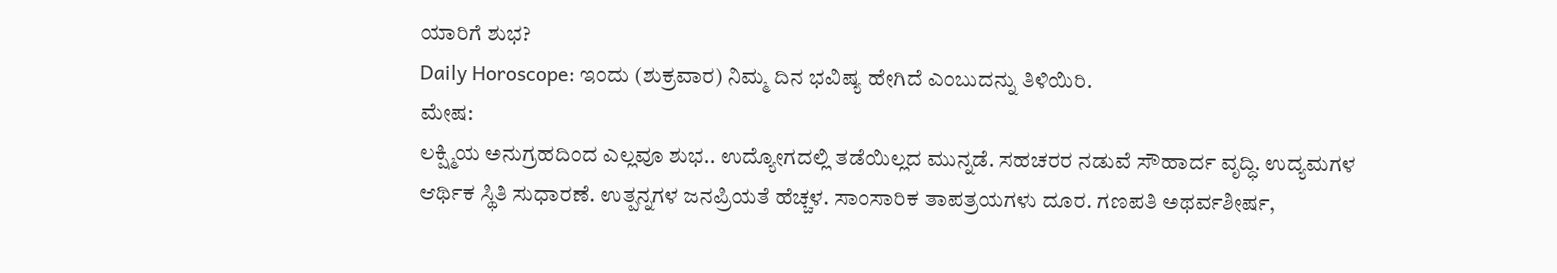ಯಾರಿಗೆ ಶುಭ?
Daily Horoscope: ಇಂದು (ಶುಕ್ರವಾರ) ನಿಮ್ಮ ದಿನ ಭವಿಷ್ಯ ಹೇಗಿದೆ ಎಂಬುದನ್ನು ತಿಳಿಯಿರಿ.
ಮೇಷ:
ಲಕ್ಷ್ಮಿಯ ಅನುಗ್ರಹದಿಂದ ಎಲ್ಲವೂ ಶುಭ.. ಉದ್ಯೋಗದಲ್ಲಿ ತಡೆಯಿಲ್ಲದ ಮುನ್ನಡೆ. ಸಹಚರರ ನಡುವೆ ಸೌಹಾರ್ದ ವೃದ್ಧಿ. ಉದ್ಯಮಗಳ ಆರ್ಥಿಕ ಸ್ಥಿತಿ ಸುಧಾರಣೆ. ಉತ್ಪನ್ನಗಳ ಜನಪ್ರಿಯತೆ ಹೆಚ್ಚಳ. ಸಾಂಸಾರಿಕ ತಾಪತ್ರಯಗಳು ದೂರ. ಗಣಪತಿ ಅಥರ್ವಶೀರ್ಷ,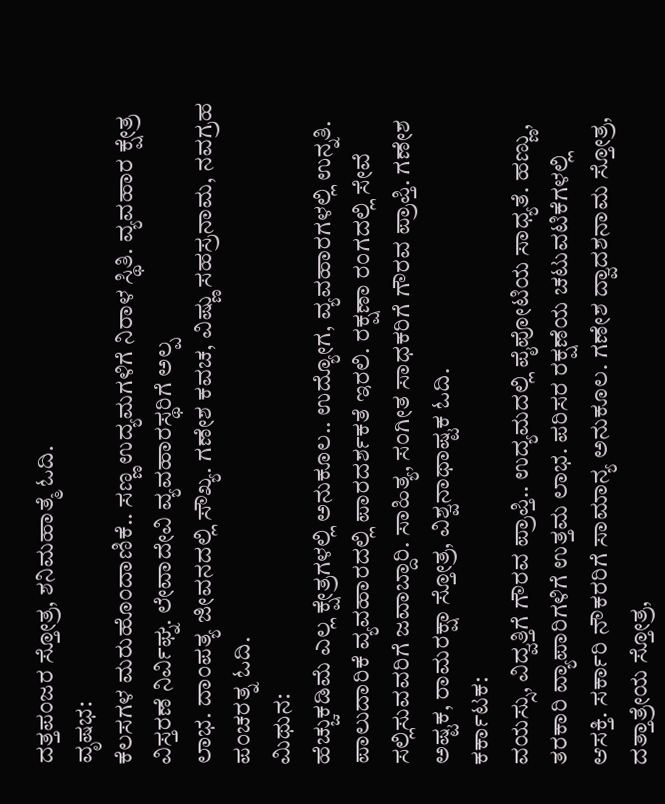ದತ್ತಪಂಜರ ಸ್ತೋತ್ರ, ಶನಿಮಹಾತ್ಮೆ ಓದಿ.
ವೃಷಭ:
ಕೆಲಸಗಳ ಮರುಹೊಂದಾಣಿಕೆ.. ಸಣ್ಣ ಉದ್ಯಮಗಳಿಗೆ ನಿರಾಳ ಸ್ಥಿತಿ. ವ್ಯವಹಾರ ಕ್ಷೇತ್ರ ವಿಸ್ತರಣೆ ನಿರ್ವಿಘ್ನ. ಲೇವಾದೇವಿ ವ್ಯವಹಾರಸ್ಥರಿಗೆ ಅಲ್ಪ
ಲಾಭ. ದಾಂಪತ್ಯ ಜೀವನದಲ್ಲಿ ಸೌಖ್ಯ. ಗಣೇಶ ಕವಚ, ವಿಷ್ಣು ಸಹಸ್ರನಾಮ, ನವಗ್ರಹ ಪಂಚರತ್ನ ಓದಿ.
ಮಿಥುನ:
ಹೆಚ್ಚುಕಡಿಮೆ ಎಲ್ಲ ಕ್ಷೇತ್ರಗಳಲ್ಲಿ ಅನುಕೂಲ.. ಉದ್ಯೋಗ, ವ್ಯವಹಾರಗಳಲ್ಲಿ ಉನ್ನತಿ. ಪಾಲುದಾರಿಕೆ ವ್ಯವಹಾರದಲ್ಲಿ ಪಾರದರ್ಶಕತೆ ಇರಲಿ. ರಕ್ಷಣಾ ರಂಗದಲ್ಲಿ ಸೇವೆ ಸಲ್ಲಿಸುವವರಿಗೆ ಜವಾಬ್ದಾರಿ. ಸಾಹಿತ್ಯ, ಸಂಗೀತ ಸಾಧಕರಿಗೆ ಗೌರವ ಪ್ರಾಪ್ತಿ. ಗಣೇಶ ಅಷ್ಟಕ, ರಾಮರಕ್ಷಾ ಸ್ತೋತ್ರ, ವಿಶ್ವನಾಥಾಷ್ಟಕ ಓದಿ.
ಕರ್ಕಾಟಕ:
ವಯಸ್ಸು, ವಿದ್ವತ್ತಿಗೆ ಗೌರವ ಪ್ರಾಪ್ತಿ.. ಉದ್ಯಮದಲ್ಲಿ ಪೈಪೋಟಿಯ ಸಾಧ್ಯತೆ. ಹಣ್ಣು, ತರಕಾರಿ ವ್ಯಾಪಾರಿಗಳಿಗೆ ಉತ್ತಮ ಲಾಭ. ಪರಿಸರ ರಕ್ಷಣೆಯ ಚಟುವಟಿಕೆಗಳಲ್ಲಿ ಆಸಕ್ತಿ. ಸರ್ಕಾರಿ ನೌಕರರಿಗೆ ಸಾಮಾನ್ಯ ಅನುಕೂಲ. ಗಣೇಶ ದ್ವಾದಶನಾಮ ಸ್ತೋತ್ರ, ದತ್ತಾತ್ರೇಯ ಸ್ತೋತ್ರ,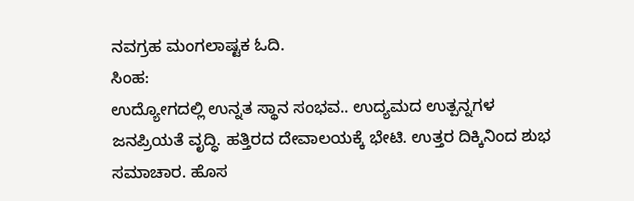ನವಗ್ರಹ ಮಂಗಲಾಷ್ಟಕ ಓದಿ.
ಸಿಂಹ:
ಉದ್ಯೋಗದಲ್ಲಿ ಉನ್ನತ ಸ್ಥಾನ ಸಂಭವ.. ಉದ್ಯಮದ ಉತ್ಪನ್ನಗಳ ಜನಪ್ರಿಯತೆ ವೃದ್ಧಿ. ಹತ್ತಿರದ ದೇವಾಲಯಕ್ಕೆ ಭೇಟಿ. ಉತ್ತರ ದಿಕ್ಕಿನಿಂದ ಶುಭ ಸಮಾಚಾರ. ಹೊಸ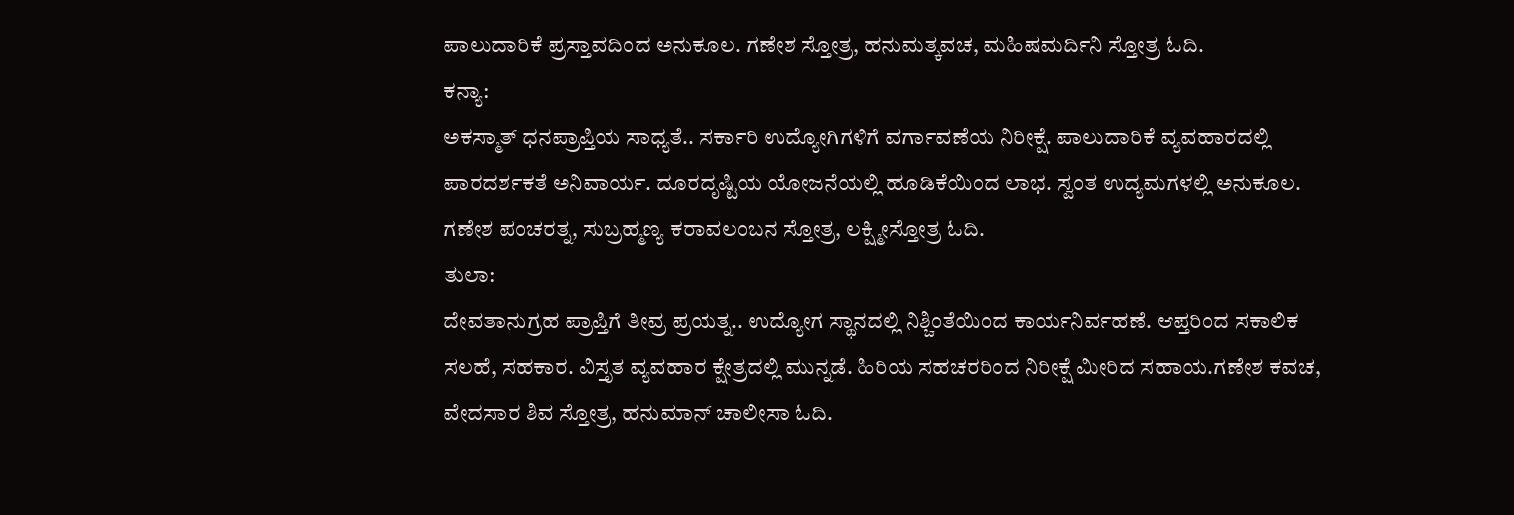ಪಾಲುದಾರಿಕೆ ಪ್ರಸ್ತಾವದಿಂದ ಅನುಕೂಲ. ಗಣೇಶ ಸ್ತೋತ್ರ, ಹನುಮತ್ಕವಚ, ಮಹಿಷಮರ್ದಿನಿ ಸ್ತೋತ್ರ ಓದಿ.
ಕನ್ಯಾ:
ಅಕಸ್ಮಾತ್ ಧನಪ್ರಾಪ್ತಿಯ ಸಾಧ್ಯತೆ.. ಸರ್ಕಾರಿ ಉದ್ಯೋಗಿಗಳಿಗೆ ವರ್ಗಾವಣೆಯ ನಿರೀಕ್ಷೆ. ಪಾಲುದಾರಿಕೆ ವ್ಯವಹಾರದಲ್ಲಿ ಪಾರದರ್ಶಕತೆ ಅನಿವಾರ್ಯ. ದೂರದೃಷ್ಟಿಯ ಯೋಜನೆಯಲ್ಲಿ ಹೂಡಿಕೆಯಿಂದ ಲಾಭ. ಸ್ವಂತ ಉದ್ಯಮಗಳಲ್ಲಿ ಅನುಕೂಲ. ಗಣೇಶ ಪಂಚರತ್ನ, ಸುಬ್ರಹ್ಮಣ್ಯ ಕರಾವಲಂಬನ ಸ್ತೋತ್ರ, ಲಕ್ಷ್ಮೀಸ್ತೋತ್ರ ಓದಿ.
ತುಲಾ:
ದೇವತಾನುಗ್ರಹ ಪ್ರಾಪ್ತಿಗೆ ತೀವ್ರ ಪ್ರಯತ್ನ.. ಉದ್ಯೋಗ ಸ್ಥಾನದಲ್ಲಿ ನಿಶ್ಚಿಂತೆಯಿಂದ ಕಾರ್ಯನಿರ್ವಹಣೆ. ಆಪ್ತರಿಂದ ಸಕಾಲಿಕ ಸಲಹೆ, ಸಹಕಾರ. ವಿಸ್ತೃತ ವ್ಯವಹಾರ ಕ್ಷೇತ್ರದಲ್ಲಿ ಮುನ್ನಡೆ. ಹಿರಿಯ ಸಹಚರರಿಂದ ನಿರೀಕ್ಷೆ ಮೀರಿದ ಸಹಾಯ.ಗಣೇಶ ಕವಚ, ವೇದಸಾರ ಶಿವ ಸ್ತೋತ್ರ, ಹನುಮಾನ್ ಚಾಲೀಸಾ ಓದಿ.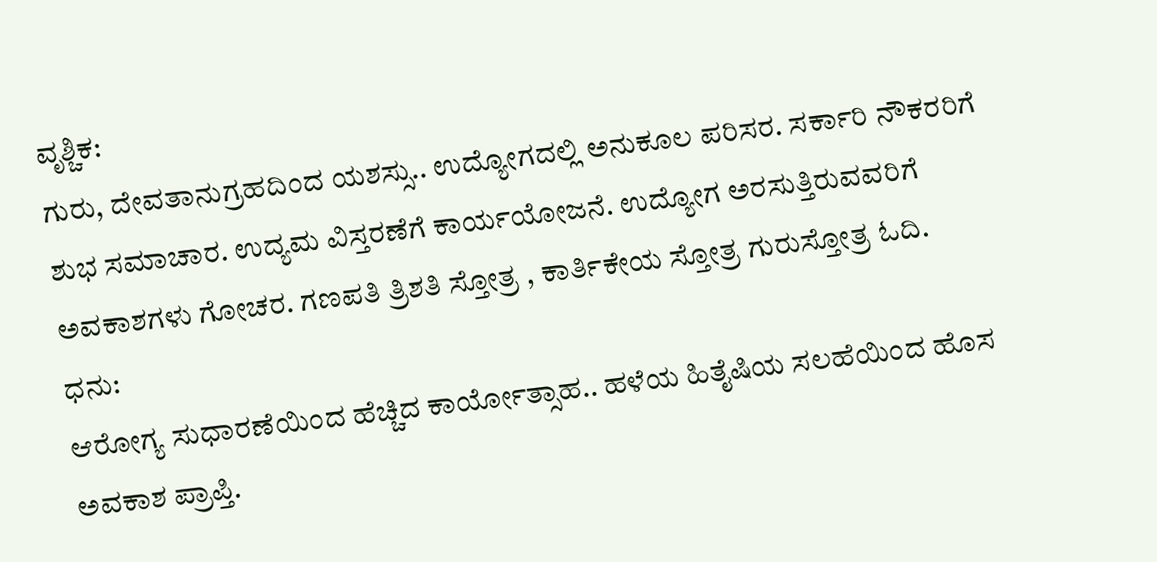ವೃಶ್ಚಿಕ:
ಗುರು, ದೇವತಾನುಗ್ರಹದಿಂದ ಯಶಸ್ಸು.. ಉದ್ಯೋಗದಲ್ಲಿ ಅನುಕೂಲ ಪರಿಸರ. ಸರ್ಕಾರಿ ನೌಕರರಿಗೆ ಶುಭ ಸಮಾಚಾರ. ಉದ್ಯಮ ವಿಸ್ತರಣೆಗೆ ಕಾರ್ಯಯೋಜನೆ. ಉದ್ಯೋಗ ಅರಸುತ್ತಿರುವವರಿಗೆ ಅವಕಾಶಗಳು ಗೋಚರ. ಗಣಪತಿ ತ್ರಿಶತಿ ಸ್ತೋತ್ರ , ಕಾರ್ತಿಕೇಯ ಸ್ತೋತ್ರ ಗುರುಸ್ತೋತ್ರ ಓದಿ.
ಧನು:
ಆರೋಗ್ಯ ಸುಧಾರಣೆಯಿಂದ ಹೆಚ್ಚಿದ ಕಾರ್ಯೋತ್ಸಾಹ.. ಹಳೆಯ ಹಿತೈಷಿಯ ಸಲಹೆಯಿಂದ ಹೊಸ ಅವಕಾಶ ಪ್ರಾಪ್ತಿ.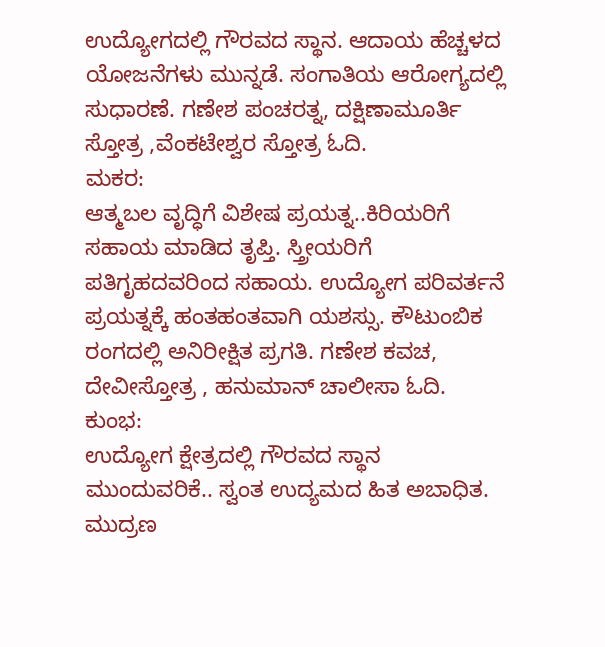ಉದ್ಯೋಗದಲ್ಲಿ ಗೌರವದ ಸ್ಥಾನ. ಆದಾಯ ಹೆಚ್ಚಳದ ಯೋಜನೆಗಳು ಮುನ್ನಡೆ. ಸಂಗಾತಿಯ ಆರೋಗ್ಯದಲ್ಲಿ ಸುಧಾರಣೆ. ಗಣೇಶ ಪಂಚರತ್ನ, ದಕ್ಷಿಣಾಮೂರ್ತಿ ಸ್ತೋತ್ರ ,ವೆಂಕಟೇಶ್ವರ ಸ್ತೋತ್ರ ಓದಿ.
ಮಕರ:
ಆತ್ಮಬಲ ವೃದ್ಧಿಗೆ ವಿಶೇಷ ಪ್ರಯತ್ನ..ಕಿರಿಯರಿಗೆ ಸಹಾಯ ಮಾಡಿದ ತೃಪ್ತಿ. ಸ್ತ್ರೀಯರಿಗೆ ಪತಿಗೃಹದವರಿಂದ ಸಹಾಯ. ಉದ್ಯೋಗ ಪರಿವರ್ತನೆ ಪ್ರಯತ್ನಕ್ಕೆ ಹಂತಹಂತವಾಗಿ ಯಶಸ್ಸು. ಕೌಟುಂಬಿಕ ರಂಗದಲ್ಲಿ ಅನಿರೀಕ್ಷಿತ ಪ್ರಗತಿ. ಗಣೇಶ ಕವಚ, ದೇವೀಸ್ತೋತ್ರ , ಹನುಮಾನ್ ಚಾಲೀಸಾ ಓದಿ.
ಕುಂಭ:
ಉದ್ಯೋಗ ಕ್ಷೇತ್ರದಲ್ಲಿ ಗೌರವದ ಸ್ಥಾನ ಮುಂದುವರಿಕೆ.. ಸ್ವಂತ ಉದ್ಯಮದ ಹಿತ ಅಬಾಧಿತ. ಮುದ್ರಣ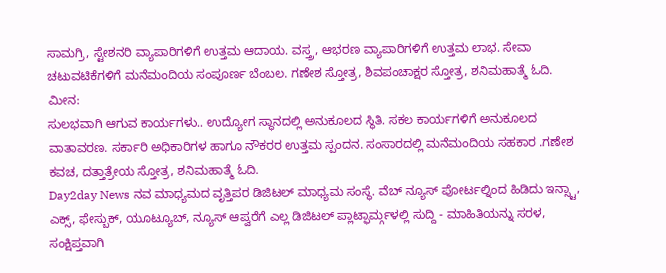ಸಾಮಗ್ರಿ, ಸ್ಟೇಶನರಿ ವ್ಯಾಪಾರಿಗಳಿಗೆ ಉತ್ತಮ ಆದಾಯ. ವಸ್ತ್ರ, ಆಭರಣ ವ್ಯಾಪಾರಿಗಳಿಗೆ ಉತ್ತಮ ಲಾಭ. ಸೇವಾ ಚಟುವಟಿಕೆಗಳಿಗೆ ಮನೆಮಂದಿಯ ಸಂಪೂರ್ಣ ಬೆಂಬಲ. ಗಣೇಶ ಸ್ತೋತ್ರ, ಶಿವಪಂಚಾಕ್ಷರ ಸ್ತೋತ್ರ, ಶನಿಮಹಾತ್ಮೆ ಓದಿ.
ಮೀನ:
ಸುಲಭವಾಗಿ ಆಗುವ ಕಾರ್ಯಗಳು.. ಉದ್ಯೋಗ ಸ್ಥಾನದಲ್ಲಿ ಅನುಕೂಲದ ಸ್ಥಿತಿ. ಸಕಲ ಕಾರ್ಯಗಳಿಗೆ ಅನುಕೂಲದ ವಾತಾವರಣ. ಸರ್ಕಾರಿ ಅಧಿಕಾರಿಗಳ ಹಾಗೂ ನೌಕರರ ಉತ್ತಮ ಸ್ಪಂದನ. ಸಂಸಾರದಲ್ಲಿ ಮನೆಮಂದಿಯ ಸಹಕಾರ .ಗಣೇಶ ಕವಚ, ದತ್ತಾತ್ರೇಯ ಸ್ತೋತ್ರ, ಶನಿಮಹಾತ್ಮೆ ಓದಿ.
Day2day News ನವ ಮಾಧ್ಯಮದ ವೃತ್ತಿಪರ ಡಿಜಿಟಲ್ ಮಾಧ್ಯಮ ಸಂಸ್ಥೆ. ವೆಬ್ ನ್ಯೂಸ್ ಪೋರ್ಟಲ್ನಿಂದ ಹಿಡಿದು ಇನ್ಸ್ಟಾ, ಎಕ್ಸ್, ಫೇಸ್ಬುಕ್, ಯೂಟ್ಯೂಬ್, ನ್ಯೂಸ್ ಆಪ್ವರೆಗೆ ಎಲ್ಲ ಡಿಜಿಟಲ್ ಪ್ಲಾಟ್ಫಾರ್ಮ್ಗಳಲ್ಲಿ ಸುದ್ದಿ - ಮಾಹಿತಿಯನ್ನು ಸರಳ, ಸಂಕ್ಷಿಪ್ತವಾಗಿ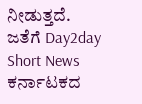ನೀಡುತ್ತದೆ. ಜತೆಗೆ Day2day Short News ಕರ್ನಾಟಕದ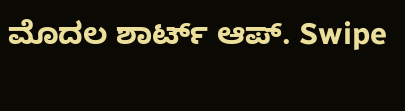ಮೊದಲ ಶಾರ್ಟ್ ಆಪ್. Swipe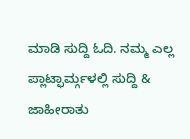ಮಾಡಿ ಸುದ್ದಿ ಓದಿ. ನಮ್ಮ ಎಲ್ಲ ಪ್ಲಾಟ್ಫಾರ್ಮ್ಗಳಲ್ಲಿ ಸುದ್ದಿ & ಜಾಹೀರಾತು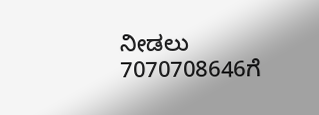ನೀಡಲು 7070708646ಗೆ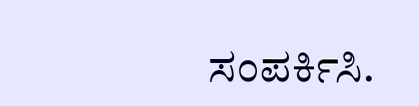ಸಂಪರ್ಕಿಸಿ.